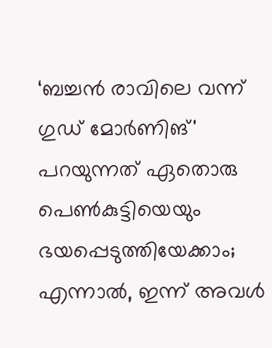‘ബച്ചൻ രാവിലെ വന്ന് ഗുഡ് മോർണിങ്' പറയുന്നത് ഏതൊരു പെൺകുട്ടിയെയും ഭയപ്പെടുത്തിയേക്കാം; എന്നാൽ, ഇന്ന് അവൾ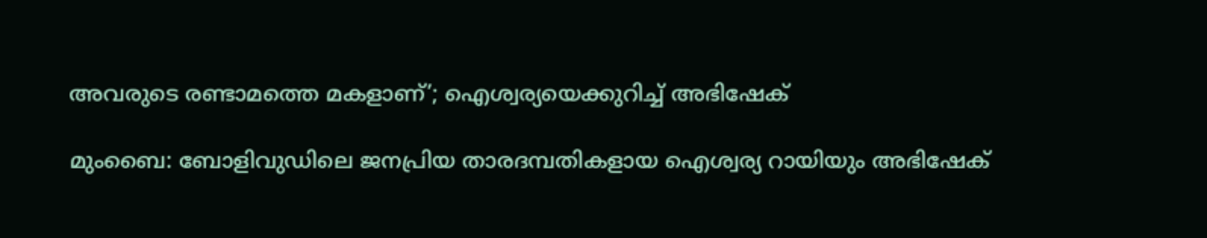അവരുടെ രണ്ടാമത്തെ മകളാണ്’; ഐശ്വര്യയെക്കുറിച്ച് അഭിഷേക്

മുംബൈ: ബോളിവുഡിലെ ജനപ്രിയ താരദമ്പതികളായ ഐശ്വര്യ റായിയും അഭിഷേക്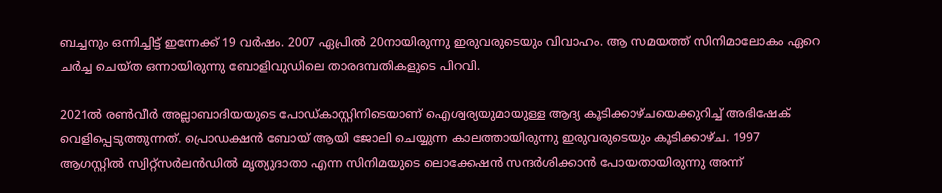ബച്ചനും ഒന്നിച്ചിട്ട് ഇന്നേക്ക് 19 വർഷം. 2007 ഏപ്രിൽ 20നായിരുന്നു ഇരുവരുടെയും വിവാഹം. ആ സമയത്ത് സിനിമാലോകം ഏറെ ചർച്ച ചെയ്ത ഒന്നായിരുന്നു ബോളിവുഡിലെ താരദമ്പതികളുടെ പിറവി.

2021ൽ രൺവീർ അല്ലാബാദിയയുടെ പോഡ്കാസ്റ്റിനിടെയാണ് ഐശ്വര്യയുമായുള്ള ആദ്യ കൂടിക്കാഴ്ചയെക്കുറിച്ച് അഭിഷേക് വെളിപ്പെടുത്തുന്നത്. പ്രൊഡക്ഷൻ ബോയ് ആയി ജോലി ചെയ്യുന്ന കാലത്തായിരുന്നു ഇരുവരുടെയും കൂടിക്കാഴ്ച. 1997 ആഗസ്റ്റിൽ സ്വിറ്റ്സർലൻഡിൽ മൃത്യുദാതാ എന്ന സിനിമയുടെ ലൊക്കേഷൻ സന്ദർശിക്കാന്‍ പോയതായിരുന്നു അന്ന്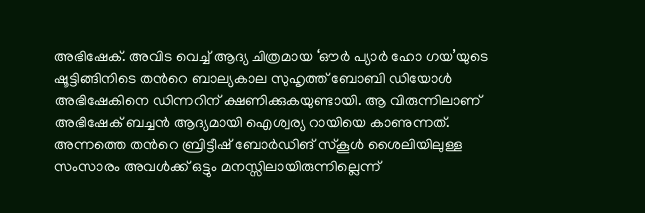അഭിഷേക്. അവിട വെച്ച് ആദ്യ ചിത്രമായ ‘ഔർ പ്യാർ ഹോ ഗയ’യുടെ ഷൂട്ടിങ്ങിനിടെ തന്‍റെ ബാല്യകാല സുഹൃത്ത് ബോബി ഡിയോൾ അഭിഷേകിനെ ഡിന്നറിന് ക്ഷണിക്കുകയുണ്ടായി. ആ വിരുന്നിലാണ് അഭിഷേക് ബച്ചന്‍ ആദ്യമായി ഐശ്വര്യ റായിയെ കാണുന്നത്. അന്നത്തെ തന്‍റെ ബ്രിട്ടീഷ് ബോർഡിങ് സ്കൂൾ ശൈലിയിലുള്ള സംസാരം അവൾക്ക് ഒട്ടും മനസ്സിലായിരുന്നില്ലെന്ന്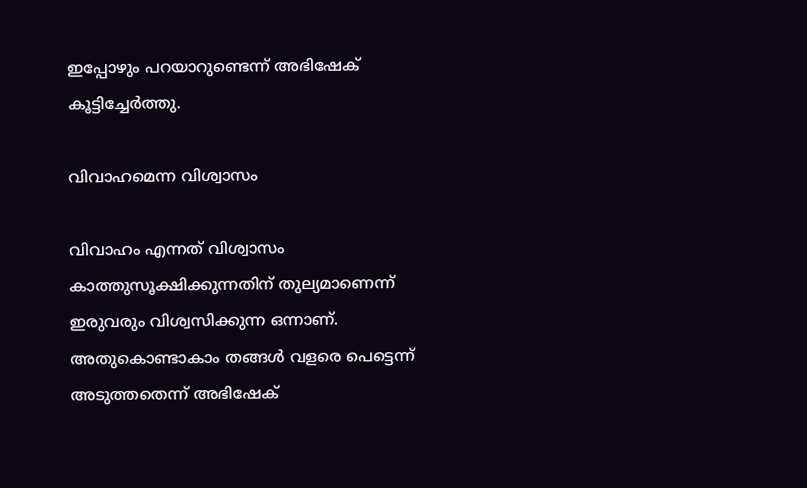ഇപ്പോഴും പറയാറുണ്ടെന്ന് അഭിഷേക് കൂട്ടിച്ചേർത്തു.

വിവാഹമെന്ന വിശ്വാസം

വിവാഹം എന്നത് വിശ്വാസം കാത്തുസൂക്ഷിക്കുന്നതിന് തുല്യമാണെന്ന് ഇരുവരും വിശ്വസിക്കുന്ന ഒന്നാണ്. അതുകൊണ്ടാകാം തങ്ങൾ വളരെ പെട്ടെന്ന് അടുത്തതെന്ന് അഭിഷേക്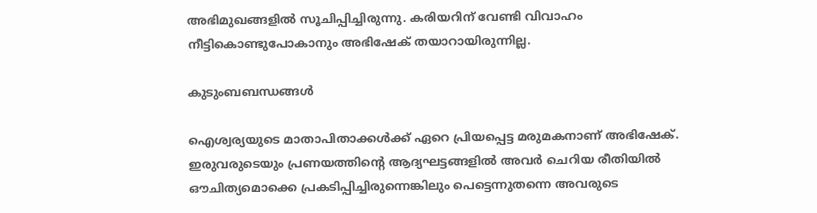അഭിമുഖങ്ങളിൽ സൂചിപ്പിച്ചിരുന്നു. കരിയറിന് വേണ്ടി വിവാഹം നീട്ടികൊണ്ടുപോകാനും അഭിഷേക് തയാറായിരുന്നില്ല.

കുടുംബബന്ധങ്ങൾ

ഐശ്വര്യയുടെ മാതാപിതാക്കൾക്ക് ഏറെ പ്രിയപ്പെട്ട മരുമകനാണ് അഭിഷേക്. ഇരുവരുടെയും പ്രണയത്തിന്‍റെ ആദ്യഘട്ടങ്ങളിൽ അവർ ചെറിയ രീതിയിൽ ഔചിത്യമൊക്കെ പ്രകടിപ്പിച്ചിരുന്നെങ്കിലും പെട്ടെന്നുതന്നെ അവരുടെ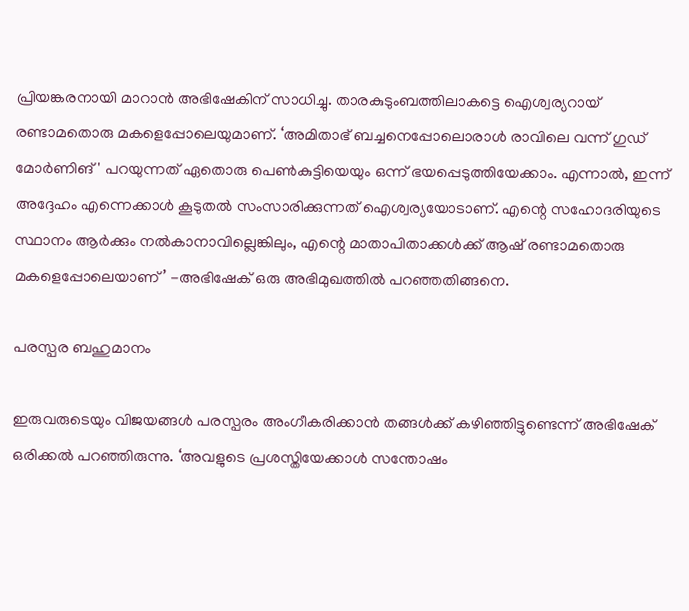പ്രിയങ്കരനായി മാറാന്‍ അഭിഷേകിന് സാധിച്ചു. താരകുടുംബത്തിലാകട്ടെ ഐശ്വര്യറായ് രണ്ടാമതൊരു മകളെപ്പോലെയുമാണ്. ‘അമിതാഭ് ബച്ചനെപ്പോലൊരാൾ രാവിലെ വന്ന് ഗുഡ് മോർണിങ്' പറയുന്നത് ഏതൊരു പെൺകുട്ടിയെയും ഒന്ന് ഭയപ്പെടുത്തിയേക്കാം. എന്നാൽ, ഇന്ന് അദ്ദേഹം എന്നെക്കാൾ കൂടുതൽ സംസാരിക്കുന്നത് ഐശ്വര്യയോടാണ്. എന്റെ സഹോദരിയുടെ സ്ഥാനം ആർക്കും നൽകാനാവില്ലെങ്കിലും, എന്റെ മാതാപിതാക്കൾക്ക് ആഷ് രണ്ടാമതൊരു മകളെപ്പോലെയാണ്’ -അഭിഷേക് ഒരു അഭിമുഖത്തിൽ പറഞ്ഞതിങ്ങനെ.

പരസ്പര ബഹുമാനം

ഇരുവരുടെയും വിജയങ്ങൾ പരസ്പരം അംഗീകരിക്കാന്‍ തങ്ങൾക്ക് കഴിഞ്ഞിട്ടുണ്ടെന്ന് അഭിഷേക് ഒരിക്കൽ പറഞ്ഞിരുന്നു. ‘അവളുടെ പ്രശസ്തിയേക്കാൾ സന്തോഷം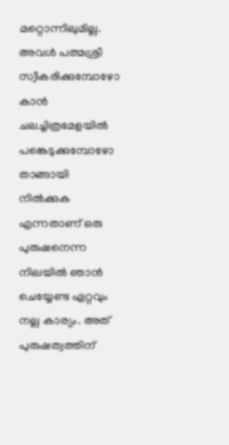മറ്റൊന്നിലുമില്ല. അവൾ പത്മശ്രീ സ്വീകരിക്കുമ്പോഴോ കാൻ ചലച്ചിത്രമേളയിൽ പങ്കെടുക്കുമ്പോഴോ താങ്ങായി നിൽക്കുക എന്നതാണ് ഒരു പുരുഷനെന്ന നിലയിൽ ഞാൻ ചെയ്യേണ്ട ഏറ്റവും നല്ല കാര്യം. അത് പുരുഷത്വത്തിന്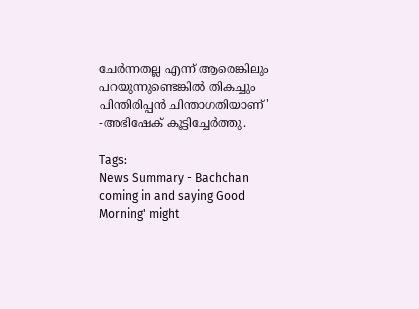ചേർന്നതല്ല എന്ന് ആരെങ്കിലും പറയുന്നുണ്ടെങ്കിൽ തികച്ചും പിന്തിരിപ്പൻ ചിന്താഗതിയാണ്' -അഭിഷേക് കൂട്ടിച്ചേർത്തു.

Tags:
News Summary - Bachchan coming in and saying Good Morning' might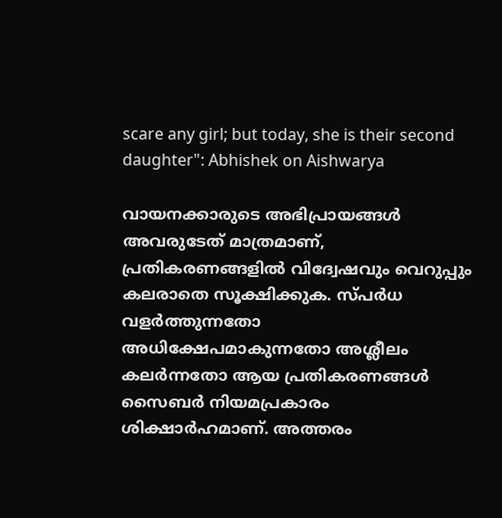scare any girl; but today, she is their second daughter": Abhishek on Aishwarya

വായനക്കാരുടെ അഭിപ്രായങ്ങള്‍ അവരുടേത് മാത്രമാണ്, പ്രതികരണങ്ങളിൽ വിദ്വേഷവും വെറുപ്പും കലരാതെ സൂക്ഷിക്കുക. സ്പർധ വളർത്തുന്നതോ അധിക്ഷേപമാകുന്നതോ അശ്ലീലം കലർന്നതോ ആയ പ്രതികരണങ്ങൾ സൈബർ നിയമപ്രകാരം ശിക്ഷാർഹമാണ്. അത്തരം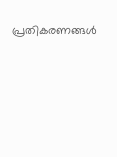പ്രതികരണങ്ങൾ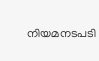നിയമനടപടി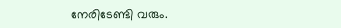നേരിടേണ്ടി വരും.